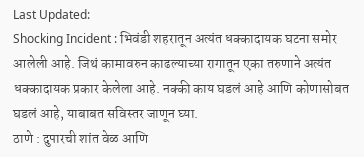Last Updated:
Shocking Incident : भिवंडी शहरातून अत्यंत धक्कादायक घटना समोर आलेली आहे. जिथं कामावरुन काढल्याच्या रागातून एका तरुणाने अत्यंत धक्कादायक प्रकार केलेला आहे. नक्की काय घडलं आहे आणि कोणासोबत घडलं आहे, याबाबत सविस्तर जाणून घ्या.
ठाणे : दुपारची शांत वेळ आणि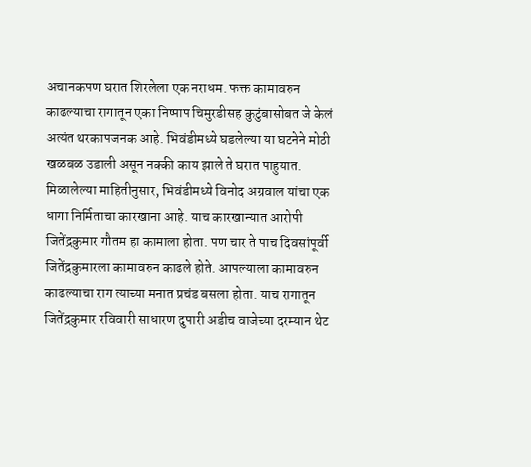अचानकपण घरात शिरलेला एक नराधम. फक्त कामावरुन काढल्याचा रागातून एका निष्पाप चिमुरडीसह कुटुंबासोबत जे केलं अत्यंत थरकापजनक आहे. भिवंडीमध्ये घडलेल्या या घटनेने मोठी खळबळ उडाली असून नक्की काय झाले ते घरात पाहुयात.
मिळालेल्या माहितीनुसार, भिवंडीमध्ये विनोद अग्रवाल यांचा एक धागा निर्मिताचा कारखाना आहे. याच कारखान्यात आरोपी जितेंद्रकुमार गौतम हा कामाला होता. पण चार ते पाच दिवसांपूर्वी जितेंद्रकुमारला कामावरुन काढले होते. आपल्याला कामावरुन काढल्याचा राग त्याच्या मनात प्रचंड बसला होता. याच रागातून जितेंद्रकुमार रविवारी साधारण दुपारी अडीच वाजेच्या दरम्यान थेट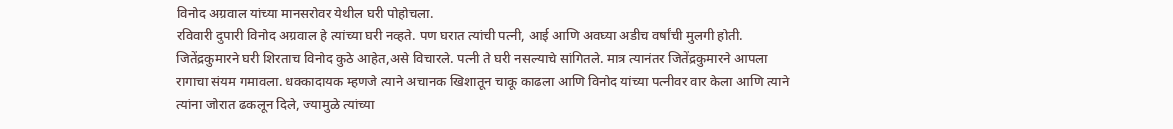विनोद अग्रवाल यांच्या मानसरोवर येथील घरी पोहोचला.
रविवारी दुपारी विनोद अग्रवाल हे त्यांच्या घरी नव्हते. पण घरात त्यांची पत्नी, आई आणि अवघ्या अडीच वर्षांची मुलगी होती. जितेंद्रकुमारने घरी शिरताच विनोद कुठे आहेत,असे विचारले. पत्नी ते घरी नसल्याचे सांगितले. मात्र त्यानंतर जितेंद्रकुमारने आपला रागाचा संयम गमावला. धक्कादायक म्हणजे त्याने अचानक खिशातून चाकू काढला आणि विनोद यांच्या पत्नीवर वार केला आणि त्याने त्यांना जोरात ढकलून दिले, ज्यामुळे त्यांच्या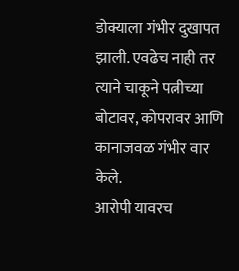डोक्याला गंभीर दुखापत झाली. एवढेच नाही तर त्याने चाकूने पत्नीच्या बोटावर, कोपरावर आणि कानाजवळ गंभीर वार केले.
आरोपी यावरच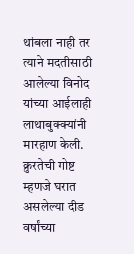थांबला नाही तर त्याने मदतीसाठी आलेल्या विनोद यांच्या आईलाही लाथाबुक्क्यांनी मारहाण केली. क्रुरतेची गोष्ट म्हणजे घरात असलेल्या दीड वर्षांच्या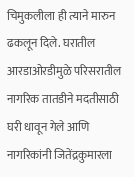चिमुकलीला ही त्याने मारुन ढकलून दिले. घरातील आरडाओरडीमुळे परिसरातील नागरिक तातडीने मदतीसाठी घरी धावून गेले आणि नागरिकांनी जितेंद्रकुमारला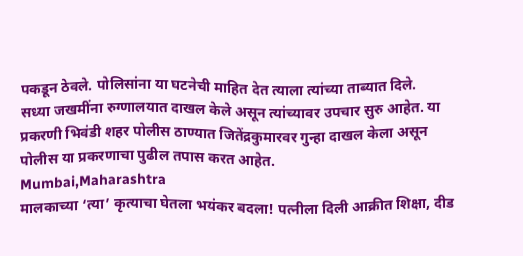पकडून ठेवले. पोलिसांना या घटनेची माहित देत त्याला त्यांच्या ताब्यात दिले.
सध्या जखमींना रुग्णालयात दाखल केले असून त्यांच्यावर उपचार सुरु आहेत. या प्रकरणी भिवंडी शहर पोलीस ठाण्यात जितेंद्रकुमारवर गुन्हा दाखल केला असून पोलीस या प्रकरणाचा पुढील तपास करत आहेत.
Mumbai,Maharashtra
मालकाच्या ‘त्या’ कृत्याचा घेतला भयंकर बदला! पत्नीला दिली आक्रीत शिक्षा, दीड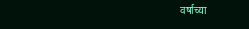वर्षाच्या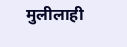मुलीलाही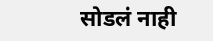सोडलं नाही